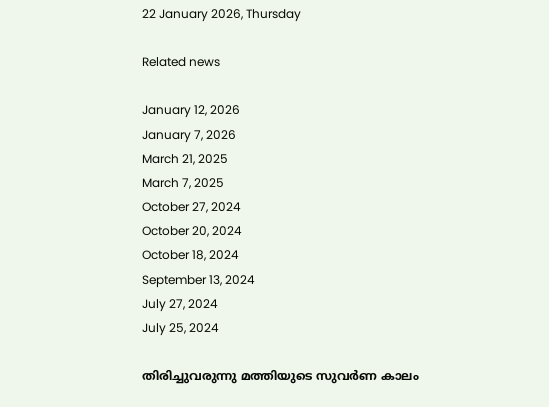22 January 2026, Thursday

Related news

January 12, 2026
January 7, 2026
March 21, 2025
March 7, 2025
October 27, 2024
October 20, 2024
October 18, 2024
September 13, 2024
July 27, 2024
July 25, 2024

തിരിച്ചുവരുന്നു മത്തിയുടെ സുവർണ കാലം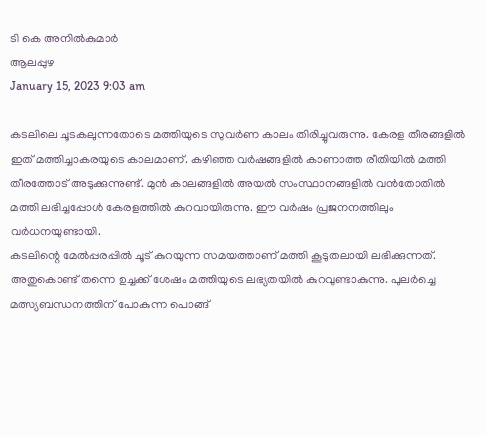ടി കെ അനിൽകുമാർ
ആലപ്പുഴ
January 15, 2023 9:03 am

കടലിലെ ചൂടകലുന്നതോടെ മത്തിയുടെ സുവർണ കാലം തിരിച്ചുവരുന്നു. കേരള തീരങ്ങളിൽ ഇത് മത്തിച്ചാകരയുടെ കാലമാണ്. കഴിഞ്ഞ വർഷങ്ങളിൽ കാണാത്ത രീതിയിൽ മത്തി തീരത്തോട് അടുക്കുന്നുണ്ട്. മുൻ കാലങ്ങളിൽ അയൽ സംസ്ഥാനങ്ങളിൽ വൻതോതിൽ മത്തി ലഭിച്ചപ്പോൾ കേരളത്തിൽ കുറവായിരുന്നു. ഈ വർഷം പ്രജനനത്തിലും വർധനയുണ്ടായി.
കടലിന്റെ മേൽപ്പരപ്പിൽ ചൂട് കുറയുന്ന സമയത്താണ് മത്തി കൂടുതലായി ലഭിക്കുന്നത്. അതുകൊണ്ട് തന്നെ ഉച്ചക്ക് ശേഷം മത്തിയുടെ ലഭ്യതയിൽ കുറവുണ്ടാകുന്നു. പുലർച്ചെ മത്സ്യബന്ധനത്തിന് പോകുന്ന പൊങ്ങ്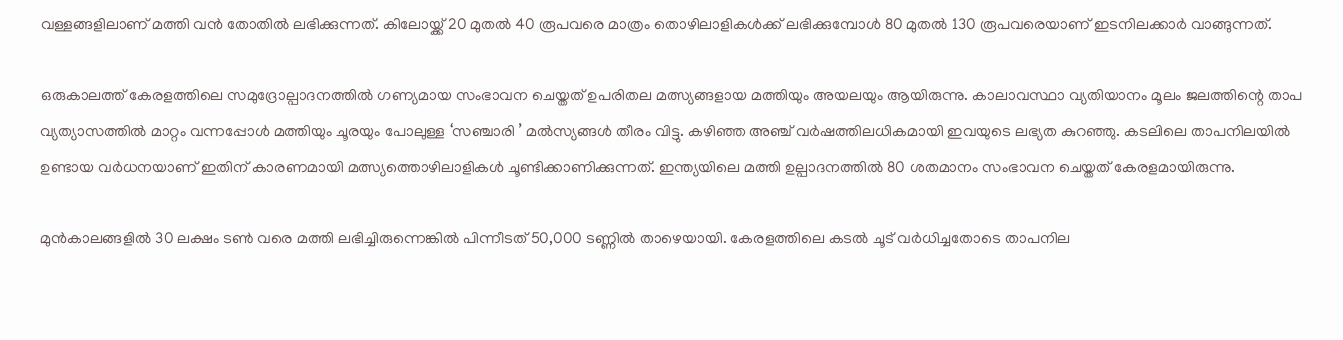വള്ളങ്ങളിലാണ് മത്തി വൻ തോതിൽ ലഭിക്കുന്നത്. കിലോയ്ക്ക് 20 മുതൽ 40 രൂപവരെ മാത്രം തൊഴിലാളികൾക്ക് ലഭിക്കുമ്പോൾ 80 മുതൽ 130 രൂപവരെയാണ് ഇടനിലക്കാർ വാങ്ങുന്നത്.

ഒരുകാലത്ത് കേരളത്തിലെ സമുദ്രോല്പാദനത്തിൽ ഗണ്യമായ സംഭാവന ചെയ്തത് ഉപരിതല മത്സ്യങ്ങളായ മത്തിയും അയലയും ആയിരുന്നു. കാലാവസ്ഥാ വ്യതിയാനം മൂലം ജലത്തിന്റെ താപ വ്യത്യാസത്തിൽ മാറ്റം വന്നപ്പോൾ മത്തിയും ചൂരയും പോലുള്ള ‘സഞ്ചാരി ’ മൽസ്യങ്ങൾ തീരം വിട്ടു. കഴിഞ്ഞ അഞ്ച് വർഷത്തിലധികമായി ഇവയുടെ ലഭ്യത കുറഞ്ഞു. കടലിലെ താപനിലയിൽ ഉണ്ടായ വർധനയാണ് ഇതിന് കാരണമായി മത്സ്യത്തൊഴിലാളികൾ ചൂണ്ടിക്കാണിക്കുന്നത്. ഇന്ത്യയിലെ മത്തി ഉല്പാദനത്തിൽ 80 ശതമാനം സംഭാവന ചെയ്തത് കേരളമായിരുന്നു.

മുൻകാലങ്ങളിൽ 30 ലക്ഷം ടൺ വരെ മത്തി ലഭിച്ചിരുന്നെങ്കിൽ പിന്നീടത് 50,000 ടണ്ണിൽ താഴെയായി. കേരളത്തിലെ കടൽ ചൂട് വർധിച്ചതോടെ താപനില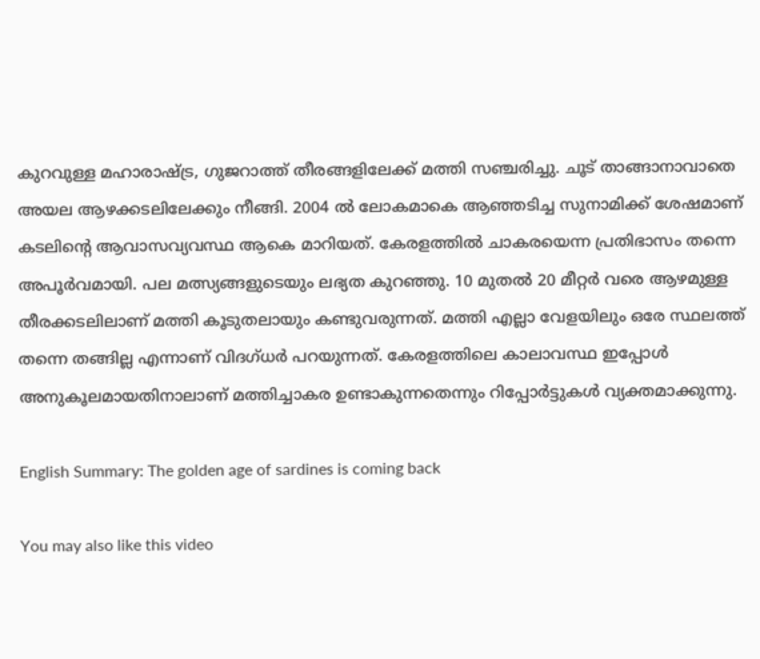കുറവുള്ള മഹാരാഷ്ട്ര, ഗുജറാത്ത് തീരങ്ങളിലേക്ക് മത്തി സഞ്ചരിച്ചു. ചൂട് താങ്ങാനാവാതെ അയല ആഴക്കടലിലേക്കും നീങ്ങി. 2004 ൽ ലോകമാകെ ആഞ്ഞടിച്ച സുനാമിക്ക് ശേഷമാണ് കടലിന്റെ ആവാസവ്യവസ്ഥ ആകെ മാറിയത്. കേരളത്തിൽ ചാകരയെന്ന പ്രതിഭാസം തന്നെ അപൂർവമായി. പല മത്സ്യങ്ങളുടെയും ലഭ്യത കുറഞ്ഞു. 10 മുതൽ 20 മീറ്റർ വരെ ആഴമുള്ള തീരക്കടലിലാണ് മത്തി കൂടുതലായും കണ്ടുവരുന്നത്. മത്തി എല്ലാ വേളയിലും ഒരേ സ്ഥലത്ത് തന്നെ തങ്ങില്ല എന്നാണ് വിദഗ്ധർ പറയുന്നത്. കേരളത്തിലെ കാലാവസ്ഥ ഇപ്പോൾ അനുകൂലമായതിനാലാണ് മത്തിച്ചാകര ഉണ്ടാകുന്നതെന്നും റിപ്പോര്‍ട്ടുകള്‍ വ്യക്തമാക്കുന്നു.

English Summary: The golden age of sardines is coming back

You may also like this video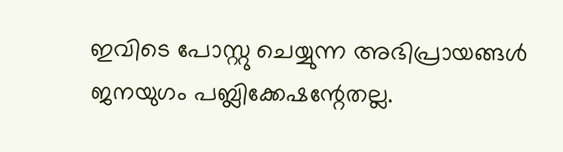ഇവിടെ പോസ്റ്റു ചെയ്യുന്ന അഭിപ്രായങ്ങള്‍ ജനയുഗം പബ്ലിക്കേഷന്റേതല്ല.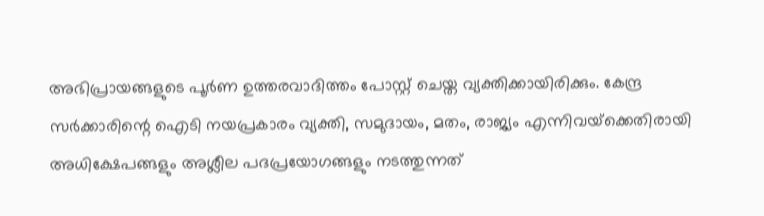അഭിപ്രായങ്ങളുടെ പൂര്‍ണ ഉത്തരവാദിത്തം പോസ്റ്റ് ചെയ്ത വ്യക്തിക്കായിരിക്കും. കേന്ദ്ര സര്‍ക്കാരിന്റെ ഐടി നയപ്രകാരം വ്യക്തി, സമുദായം, മതം, രാജ്യം എന്നിവയ്‌ക്കെതിരായി അധിക്ഷേപങ്ങളും അശ്ലീല പദപ്രയോഗങ്ങളും നടത്തുന്നത്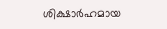ശിക്ഷാര്‍ഹമായ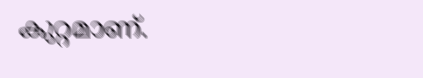കുറ്റമാണ്.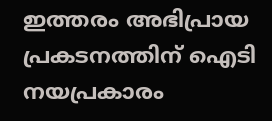ഇത്തരം അഭിപ്രായ പ്രകടനത്തിന് ഐടി നയപ്രകാരം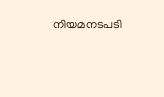നിയമനടപടി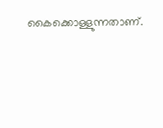കൈക്കൊള്ളുന്നതാണ്.